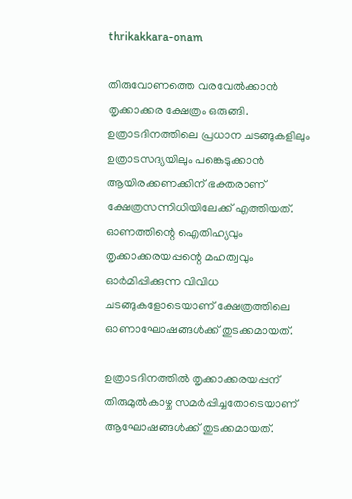thrikakkara-onam

തിരുവോണത്തെ വരവേൽക്കാൻ തൃക്കാക്കര ക്ഷേത്രം ഒരുങ്ങി. ഉത്രാടദിനത്തിലെ പ്രധാന ചടങ്ങുകളിലും ഉത്രാടസദ്യയിലും പങ്കെടുക്കാൻ ആയിരക്കണക്കിന് ഭക്തരാണ് ക്ഷേത്രസന്നിധിയിലേക്ക് എത്തിയത്. ഓണത്തിന്റെ ഐതിഹ്യവും തൃക്കാക്കരയപ്പന്റെ മഹത്വവും ഓർമിപ്പിക്കുന്ന വിവിധ ചടങ്ങുകളോടെയാണ് ക്ഷേത്രത്തിലെ ഓണാഘോഷങ്ങൾക്ക് തുടക്കമായത്.

ഉത്രാടദിനത്തിൽ തൃക്കാക്കരയപ്പന് തിരുമുൽകാഴ്ച സമർപ്പിച്ചതോടെയാണ് ആഘോഷങ്ങൾക്ക് തുടക്കമായത്.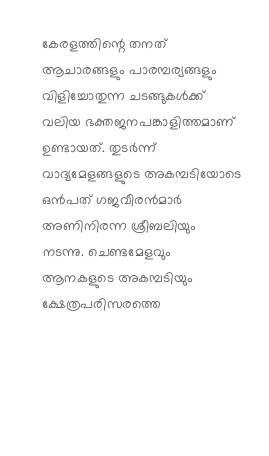കേരളത്തിന്റെ തനത് ആചാരങ്ങളും പാരമ്പര്യങ്ങളും വിളിച്ചോതുന്ന ചടങ്ങുകൾക്ക് വലിയ ഭക്തജനപങ്കാളിത്തമാണ് ഉണ്ടായത്. തുടർന്ന് വാദ്യമേളങ്ങളുടെ അകമ്പടിയോടെ ഒൻപത് ഗജവീരൻമാർ അണിനിരന്ന ശ്രീബലിയും നടന്നു. ചെണ്ടമേളവും ആനകളുടെ അകമ്പടിയും ക്ഷേത്രപരിസരത്തെ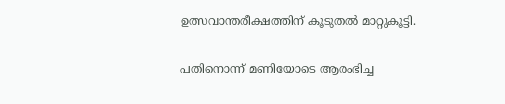ഉത്സവാന്തരീക്ഷത്തിന് കൂടുതൽ മാറ്റുകൂട്ടി.

പതിനൊന്ന് മണിയോടെ ആരംഭിച്ച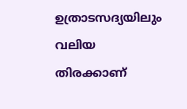ഉത്രാടസദ്യയിലും വലിയ തിരക്കാണ്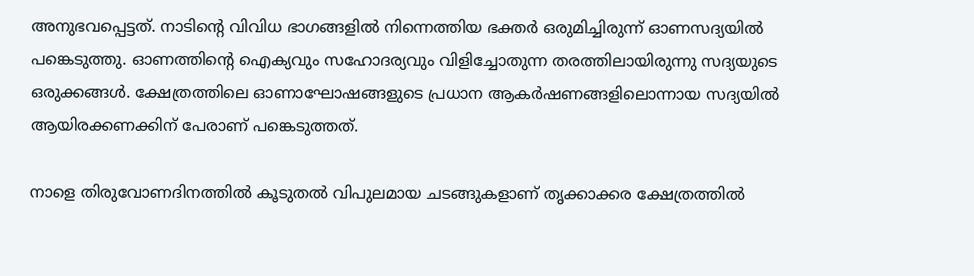അനുഭവപ്പെട്ടത്. നാടിന്റെ വിവിധ ഭാഗങ്ങളിൽ നിന്നെത്തിയ ഭക്തർ ഒരുമിച്ചിരുന്ന് ഓണസദ്യയിൽ പങ്കെടുത്തു. ഓണത്തിന്റെ ഐക്യവും സഹോദര്യവും വിളിച്ചോതുന്ന തരത്തിലായിരുന്നു സദ്യയുടെ ഒരുക്കങ്ങൾ. ക്ഷേത്രത്തിലെ ഓണാഘോഷങ്ങളുടെ പ്രധാന ആകർഷണങ്ങളിലൊന്നായ സദ്യയിൽ ആയിരക്കണക്കിന് പേരാണ് പങ്കെടുത്തത്.

നാളെ തിരുവോണദിനത്തിൽ കൂടുതൽ വിപുലമായ ചടങ്ങുകളാണ് തൃക്കാക്കര ക്ഷേത്രത്തിൽ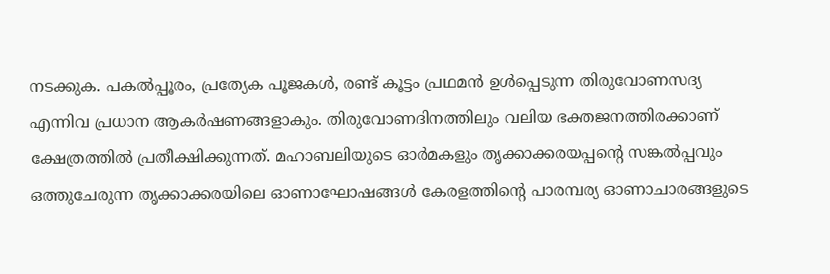നടക്കുക. പകൽപ്പൂരം, പ്രത്യേക പൂജകൾ, രണ്ട് കൂട്ടം പ്രഥമൻ ഉൾപ്പെടുന്ന തിരുവോണസദ്യ എന്നിവ പ്രധാന ആകർഷണങ്ങളാകും. തിരുവോണദിനത്തിലും വലിയ ഭക്തജനത്തിരക്കാണ് ക്ഷേത്രത്തിൽ പ്രതീക്ഷിക്കുന്നത്. മഹാബലിയുടെ ഓർമകളും തൃക്കാക്കരയപ്പന്റെ സങ്കൽപ്പവും ഒത്തുചേരുന്ന തൃക്കാക്കരയിലെ ഓണാഘോഷങ്ങൾ കേരളത്തിന്റെ പാരമ്പര്യ ഓണാചാരങ്ങളുടെ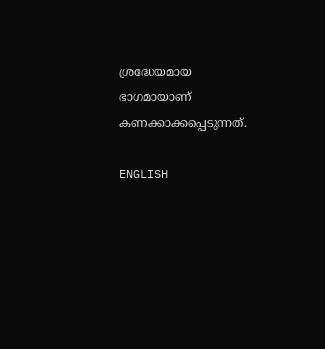ശ്രദ്ധേയമായ ഭാഗമായാണ് കണക്കാക്കപ്പെടുന്നത്.

ENGLISH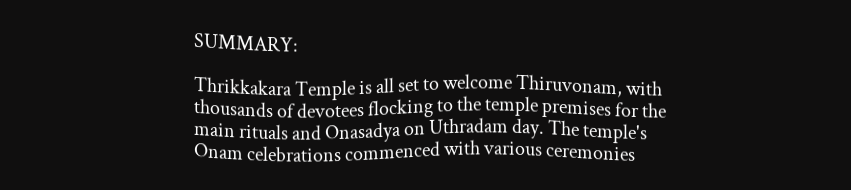SUMMARY:

Thrikkakara Temple is all set to welcome Thiruvonam, with thousands of devotees flocking to the temple premises for the main rituals and Onasadya on Uthradam day. The temple's Onam celebrations commenced with various ceremonies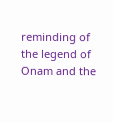reminding of the legend of Onam and the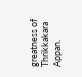greatness of Thrikkakara Appan.